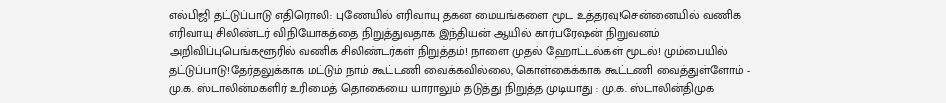எல்பிஜி தட்டுப்பாடு எதிரொலி: புணேயில் எரிவாயு தகன மையங்களை மூட உத்தரவு!சென்னையில் வணிக எரிவாயு சிலிண்டர் விநியோகத்தை நிறுத்துவதாக இந்தியன் ஆயில் கார்பரேஷன் நிறுவனம் அறிவிப்புபெங்களூரில் வணிக சிலிண்டர்கள் நிறுத்தம்! நாளை முதல் ஹோட்டல்கள் மூடல்! மும்பையில் தட்டுப்பாடு!தேர்தலுக்காக மட்டும் நாம் கூட்டணி வைக்கவில்லை, கொள்கைக்காக கூட்டணி வைத்துள்ளோம் - மு.க. ஸ்டாலின்மகளிர் உரிமைத் தொகையை யாராலும் தடுத்து நிறுத்த முடியாது : மு.க. ஸ்டாலின்திமுக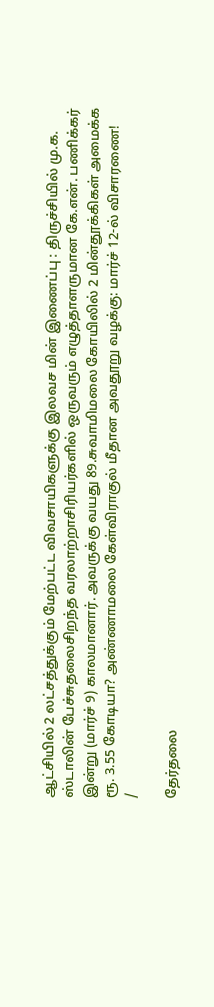ஆட்சியில் 2 லட்சத்துக்கும் மேற்பட்ட விவசாயிகளுக்கு இலவச மின் இணைப்பு : திருச்சியில் மு.க. ஸ்டாலின் பேச்சுதலைசிறந்த வரலாற்றாசிரியர்களில் ஒருவரும் எழுத்தாளருமான கே.என். பணிக்கர் இன்று (மார்ச் 9) காலமானார். அவருக்கு வயது 89.சுவாமிமலை கோயிலில் 2 மின்தூக்கிகள் அமைக்க ரூ. 3.55 கோடியா? அண்ணாமலை கேள்விராகுல் மீதான அவதூறு வழக்கு: மார்ச் 12-ல் விசாரணை!
/

தேர்தலை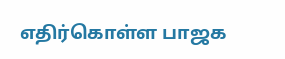எதிர்கொள்ள பாஜக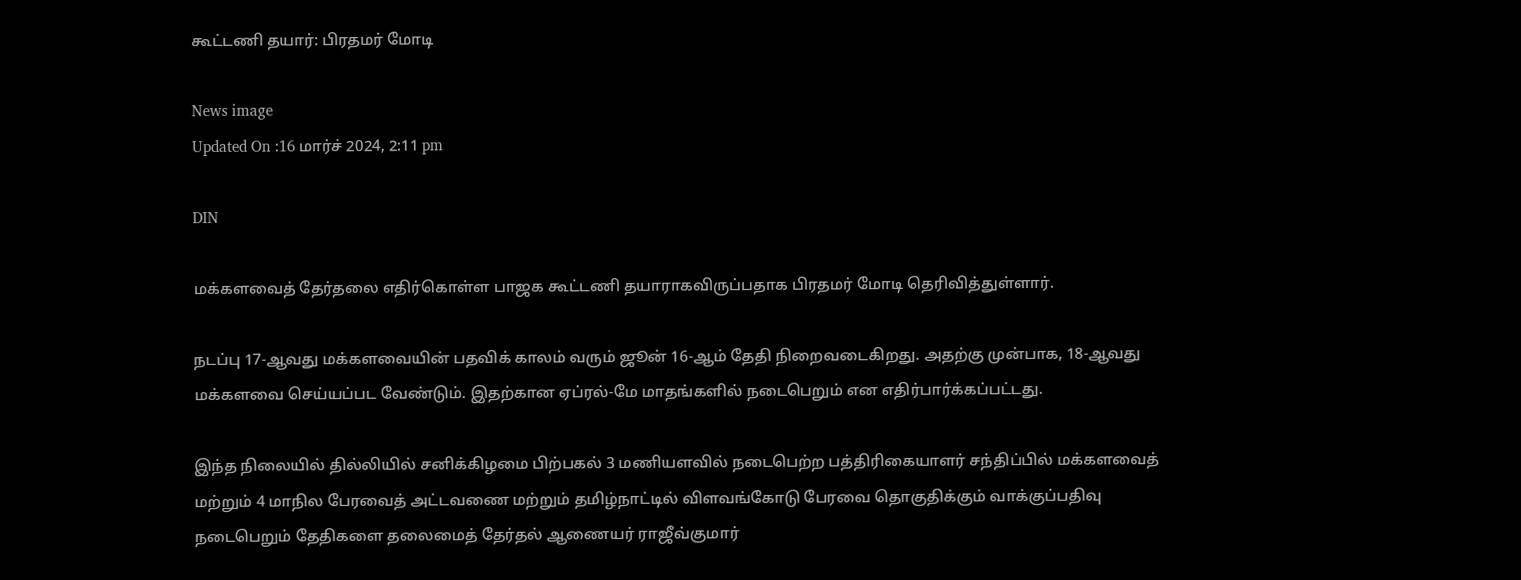கூட்டணி தயார்: பிரதமர் மோடி

News image
Updated On :16 மார்ச் 2024, 2:11 pm

DIN

மக்களவைத் தேர்தலை எதிர்கொள்ள பாஜக கூட்டணி தயாராகவிருப்பதாக பிரதமர் மோடி தெரிவித்துள்ளார்.

நடப்பு 17-ஆவது மக்களவையின் பதவிக் காலம் வரும் ஜூன் 16-ஆம் தேதி நிறைவடைகிறது. அதற்கு முன்பாக, 18-ஆவது மக்களவை செய்யப்பட வேண்டும். இதற்கான ஏப்ரல்-மே மாதங்களில் நடைபெறும் என எதிர்பார்க்கப்பட்டது.

இந்த நிலையில் தில்லியில் சனிக்கிழமை பிற்பகல் 3 மணியளவில் நடைபெற்ற பத்திரிகையாளர் சந்திப்பில் மக்களவைத் மற்றும் 4 மாநில பேரவைத் அட்டவணை மற்றும் தமிழ்நாட்டில் விளவங்கோடு பேரவை தொகுதிக்கும் வாக்குப்பதிவு நடைபெறும் தேதிகளை தலைமைத் தேர்தல் ஆணையர் ராஜீவ்குமார்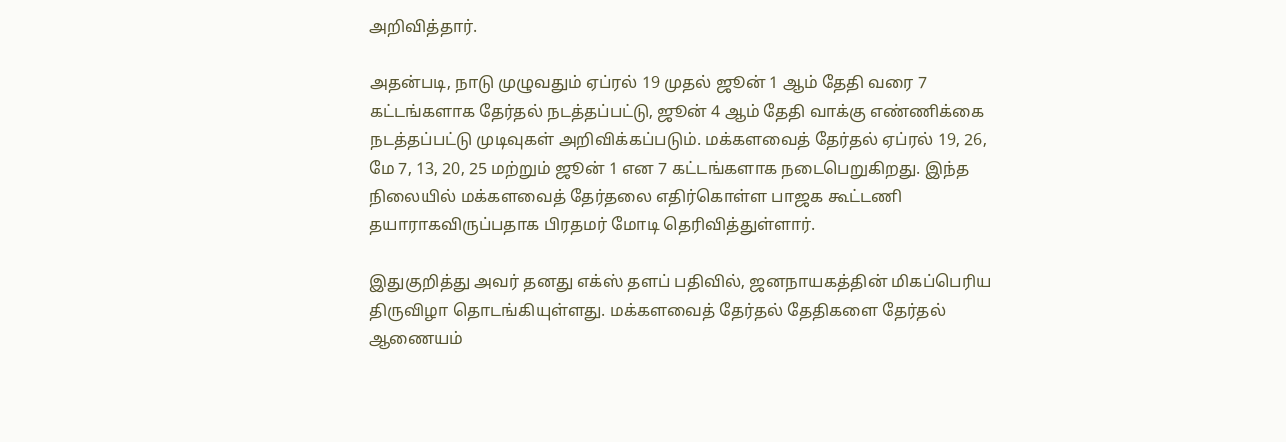அறிவித்தார்.

அதன்படி, நாடு முழுவதும் ஏப்ரல் 19 முதல் ஜூன் 1 ஆம் தேதி வரை 7 கட்டங்களாக தேர்தல் நடத்தப்பட்டு, ஜூன் 4 ஆம் தேதி வாக்கு எண்ணிக்கை நடத்தப்பட்டு முடிவுகள் அறிவிக்கப்படும். மக்களவைத் தேர்தல் ஏப்ரல் 19, 26, மே 7, 13, 20, 25 மற்றும் ஜூன் 1 என 7 கட்டங்களாக நடைபெறுகிறது. இந்த நிலையில் மக்களவைத் தேர்தலை எதிர்கொள்ள பாஜக கூட்டணி தயாராகவிருப்பதாக பிரதமர் மோடி தெரிவித்துள்ளார்.

இதுகுறித்து அவர் தனது எக்ஸ் தளப் பதிவில், ஜனநாயகத்தின் மிகப்பெரிய திருவிழா தொடங்கியுள்ளது. மக்களவைத் தேர்தல் தேதிகளை தேர்தல் ஆணையம்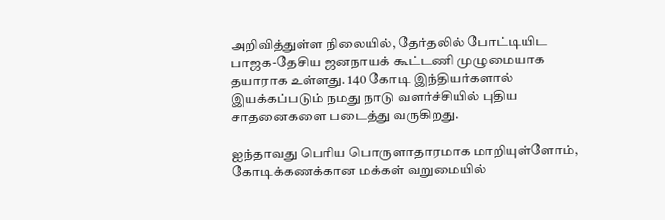அறிவித்துள்ள நிலையில், தேர்தலில் போட்டியிட பாஜக-தேசிய ஜனநாயக் கூட்டணி முழுமையாக தயாராக உள்ளது. 140 கோடி இந்தியர்களால் இயக்கப்படும் நமது நாடு வளர்ச்சியில் புதிய சாதனைகளை படைத்து வருகிறது.

ஐந்தாவது பெரிய பொருளாதாரமாக மாறியுள்ளோம், கோடிக்கணக்கான மக்கள் வறுமையில்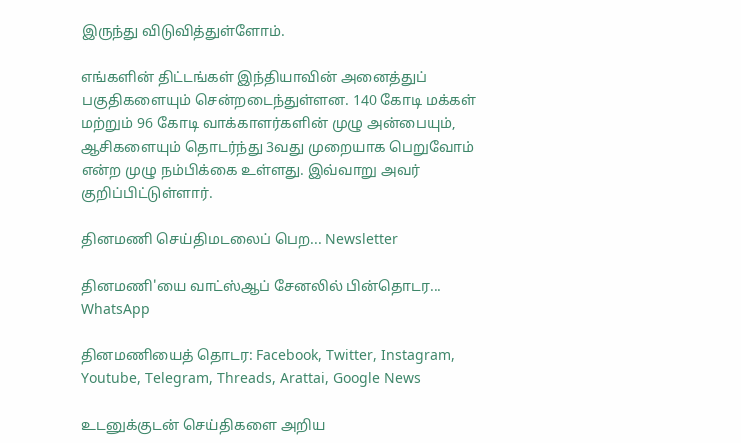இருந்து விடுவித்துள்ளோம்.

எங்களின் திட்டங்கள் இந்தியாவின் அனைத்துப் பகுதிகளையும் சென்றடைந்துள்ளன. 140 கோடி மக்கள் மற்றும் 96 கோடி வாக்காளர்களின் முழு அன்பையும், ஆசிகளையும் தொடர்ந்து 3வது முறையாக பெறுவோம் என்ற முழு நம்பிக்கை உள்ளது. இவ்வாறு அவர் குறிப்பிட்டுள்ளார்.

தினமணி செய்திமடலைப் பெற... Newsletter

தினமணி'யை வாட்ஸ்ஆப் சேனலில் பின்தொடர... WhatsApp

தினமணியைத் தொடர: Facebook, Twitter, Instagram, Youtube, Telegram, Threads, Arattai, Google News

உடனுக்குடன் செய்திகளை அறிய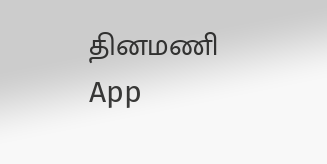தினமணி App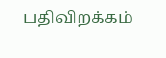பதிவிறக்கம்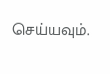செய்யவும்.